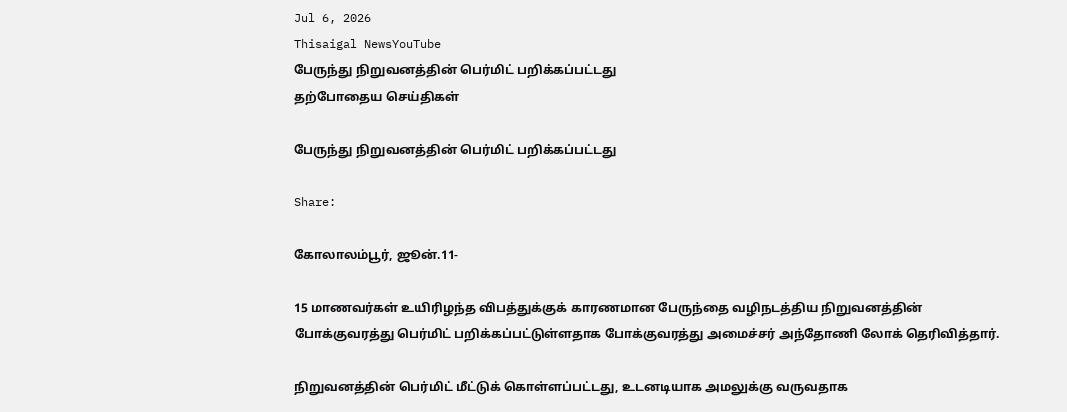Jul 6, 2026
Thisaigal NewsYouTube
பேருந்து நிறுவனத்தின் பெர்மிட் பறிக்கப்பட்டது
தற்போதைய செய்திகள்

பேருந்து நிறுவனத்தின் பெர்மிட் பறிக்கப்பட்டது

Share:

கோலாலம்பூர், ஜூன்.11-

15 மாணவர்கள் உயிரிழந்த விபத்துக்குக் காரணமான பேருந்தை வழிநடத்திய நிறுவனத்தின் போக்குவரத்து பெர்மிட் பறிக்கப்பட்டுள்ளதாக போக்குவரத்து அமைச்சர் அந்தோணி லோக் தெரிவித்தார்.

நிறுவனத்தின் பெர்மிட் மீட்டுக் கொள்ளப்பட்டது, உடனடியாக அமலுக்கு வருவதாக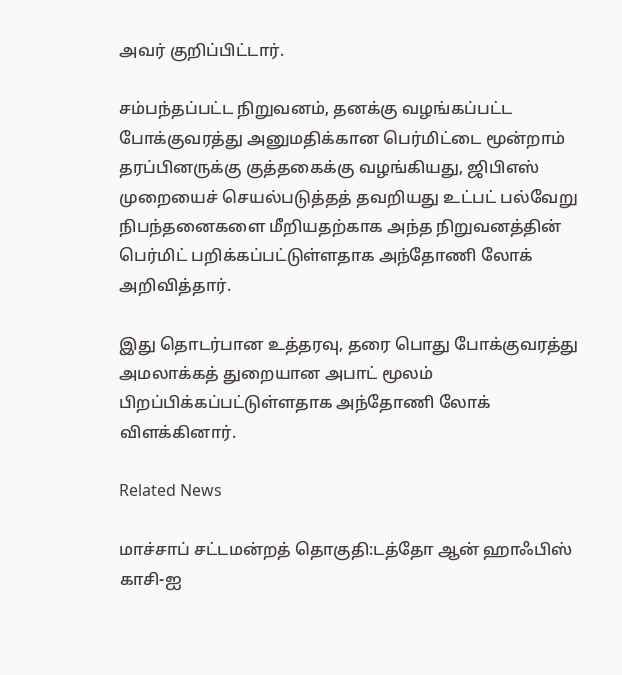அவர் குறிப்பிட்டார்.

சம்பந்தப்பட்ட நிறுவனம், தனக்கு வழங்கப்பட்ட போக்குவரத்து அனுமதிக்கான பெர்மிட்டை மூன்றாம் தரப்பினருக்கு குத்தகைக்கு வழங்கியது, ஜிபிஎஸ் முறையைச் செயல்படுத்தத் தவறியது உட்பட் பல்வேறு நிபந்தனைகளை மீறியதற்காக அந்த நிறுவனத்தின் பெர்மிட் பறிக்கப்பட்டுள்ளதாக அந்தோணி லோக் அறிவித்தார்.

இது தொடர்பான உத்தரவு, தரை பொது போக்குவரத்து அமலாக்கத் துறையான அபாட் மூலம் பிறப்பிக்கப்பட்டுள்ளதாக அந்தோணி லோக் விளக்கினார்.

Related News

மாச்சாப் சட்டமன்றத் தொகுதி:டத்தோ ஆன் ஹாஃபிஸ் காசி-ஐ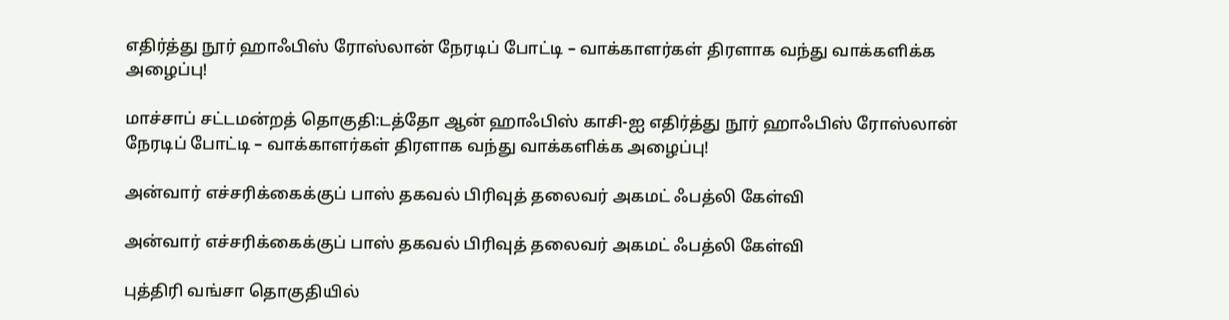எதிர்த்து நூர் ஹாஃபிஸ் ரோஸ்லான் நேரடிப் போட்டி – வாக்காளர்கள் திரளாக வந்து வாக்களிக்க அழைப்பு!

மாச்சாப் சட்டமன்றத் தொகுதி:டத்தோ ஆன் ஹாஃபிஸ் காசி-ஐ எதிர்த்து நூர் ஹாஃபிஸ் ரோஸ்லான் நேரடிப் போட்டி – வாக்காளர்கள் திரளாக வந்து வாக்களிக்க அழைப்பு!

அன்வார் எச்சரிக்கைக்குப் பாஸ் தகவல் பிரிவுத் தலைவர் அகமட் ஃபத்லி கேள்வி

அன்வார் எச்சரிக்கைக்குப் பாஸ் தகவல் பிரிவுத் தலைவர் அகமட் ஃபத்லி கேள்வி

புத்திரி வங்சா தொகுதியில்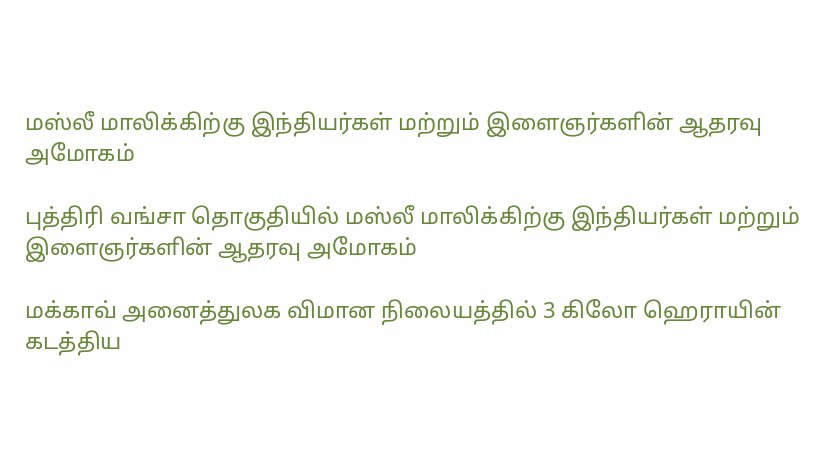மஸ்லீ மாலிக்கிற்கு இந்தியர்கள் மற்றும் இளைஞர்களின் ஆதரவு அமோகம்

புத்திரி வங்சா தொகுதியில் மஸ்லீ மாலிக்கிற்கு இந்தியர்கள் மற்றும் இளைஞர்களின் ஆதரவு அமோகம்

மக்காவ் அனைத்துலக விமான நிலையத்தில் 3 கிலோ ஹெராயின் கடத்திய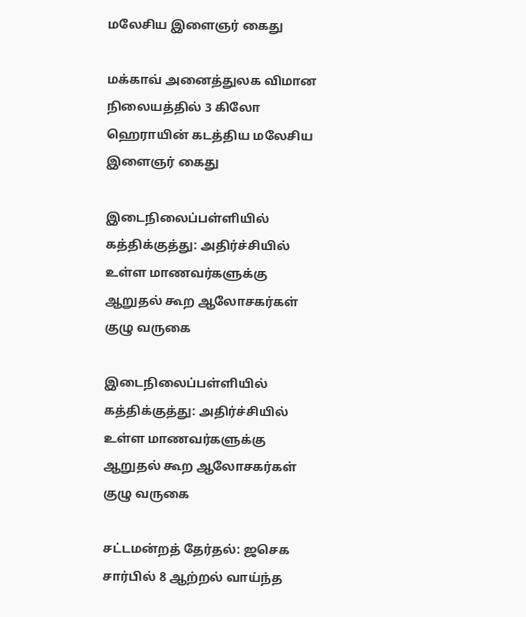மலேசிய இளைஞர் கைது

மக்காவ் அனைத்துலக விமான நிலையத்தில் 3 கிலோ ஹெராயின் கடத்திய மலேசிய இளைஞர் கைது

இடைநிலைப்பள்ளியில் கத்திக்குத்து: அதிர்ச்சியில் உள்ள மாணவர்களுக்கு ஆறுதல் கூற ஆலோசகர்கள் குழு வருகை

இடைநிலைப்பள்ளியில் கத்திக்குத்து: அதிர்ச்சியில் உள்ள மாணவர்களுக்கு ஆறுதல் கூற ஆலோசகர்கள் குழு வருகை

சட்டமன்றத் தேர்தல்: ஜசெக சார்பில் 8 ஆற்றல் வாய்ந்த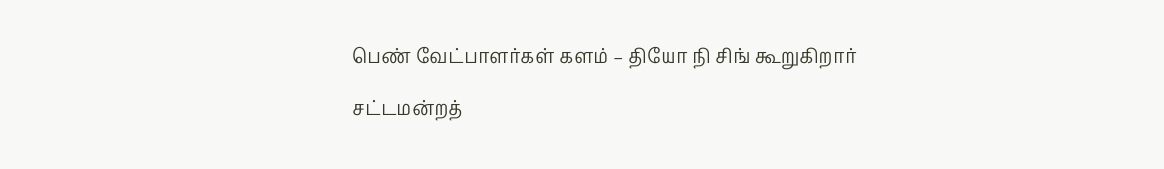பெண் வேட்பாளர்கள் களம் – தியோ நி சிங் கூறுகிறார்

சட்டமன்றத்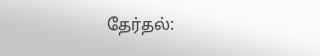தேர்தல்: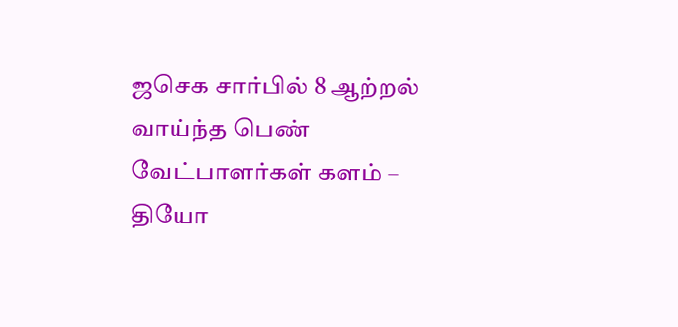ஜசெக சார்பில் 8 ஆற்றல் வாய்ந்த பெண் வேட்பாளர்கள் களம் – தியோ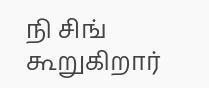நி சிங் கூறுகிறார்